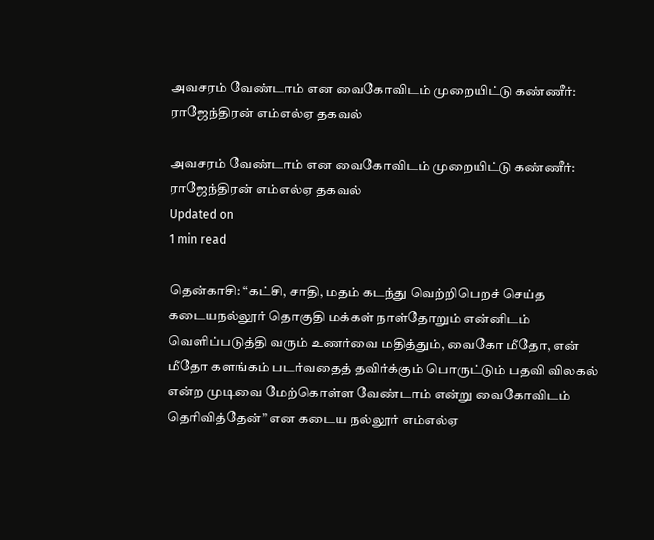அவசரம் வேண்டாம் என வைகோவிடம் முறையிட்டு கண்ணீர்: ராஜேந்திரன் எம்எல்ஏ தகவல்

அவசரம் வேண்டாம் என வைகோவிடம் முறையிட்டு கண்ணீர்: ராஜேந்திரன் எம்எல்ஏ தகவல்
Updated on
1 min read

தென்காசி: “கட்சி, சாதி, மதம் கடந்து வெற்றிபெறச் செய்த கடையநல்லூர் தொகுதி மக்கள் நாள்தோறும் என்னிடம் வெளிப்படுத்தி வரும் உணர்வை மதித்தும், வைகோ மீதோ, என் மீதோ களங்கம் படர்வதைத் தவிர்க்கும் பொருட்டும் பதவி விலகல் என்ற முடிவை மேற்கொள்ள வேண்டாம் என்று வைகோவிடம் தெரிவித்தேன்” என கடைய நல்லூர் எம்எல்ஏ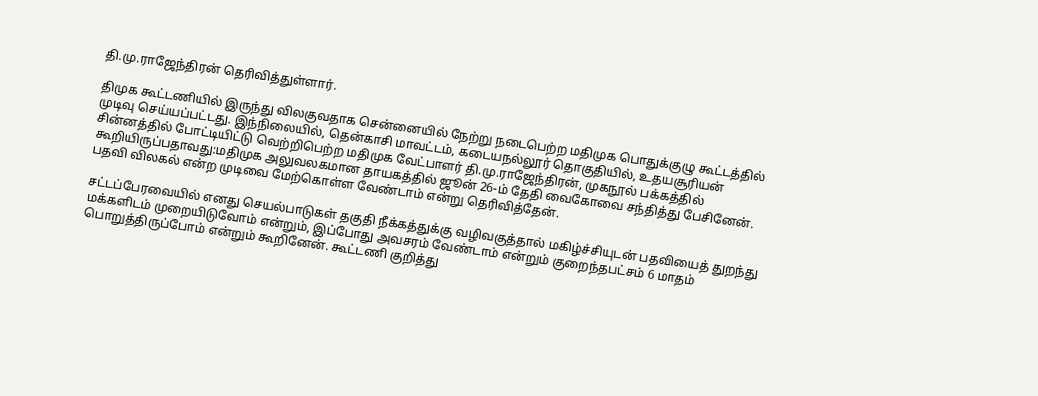தி.மு.ராஜேந்திரன் தெரிவித்துள்ளார்.

திமுக கூட்டணியில் இருந்து விலகுவதாக சென்னையில் நேற்று நடைபெற்ற மதிமுக பொதுக்குழு கூட்டத்தில் முடிவு செய்யப்பட்டது. இந்நிலையில், தென்காசி மாவட்டம், கடையநல்லூர் தொகுதியில், உதயசூரியன் சின்னத்தில் போட்டியிட்டு வெற்றிபெற்ற மதிமுக வேட்பாளர் தி.மு.ராஜேந்திரன், முகநூல் பக்கத்தில் கூறியிருப்பதாவது:மதிமுக அலுவலகமான தாயகத்தில் ஜூன் 26-ம் தேதி வைகோவை சந்தித்து பேசினேன். பதவி விலகல் என்ற முடிவை மேற்கொள்ள வேண்டாம் என்று தெரிவித்தேன்.

சட்டப்பேரவையில் எனது செயல்பாடுகள் தகுதி நீக்கத்துக்கு வழிவகுத்தால் மகிழ்ச்சியுடன் பதவியைத் துறந்து மக்களிடம் முறையிடுவோம் என்றும், இப்போது அவசரம் வேண்டாம் என்றும் குறைந்தபட்சம் 6 மாதம் பொறுத்திருப்போம் என்றும் கூறினேன். கூட்டணி குறித்து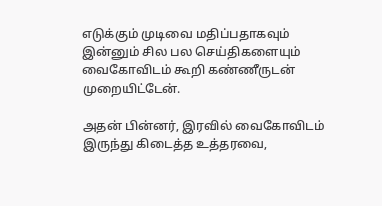எடுக்கும் முடிவை மதிப்பதாகவும் இன்னும் சில பல செய்திகளையும் வைகோவிடம் கூறி கண்ணீருடன் முறையிட்டேன்.

அதன் பின்னர், இரவில் வைகோவிடம் இருந்து கிடைத்த உத்தரவை,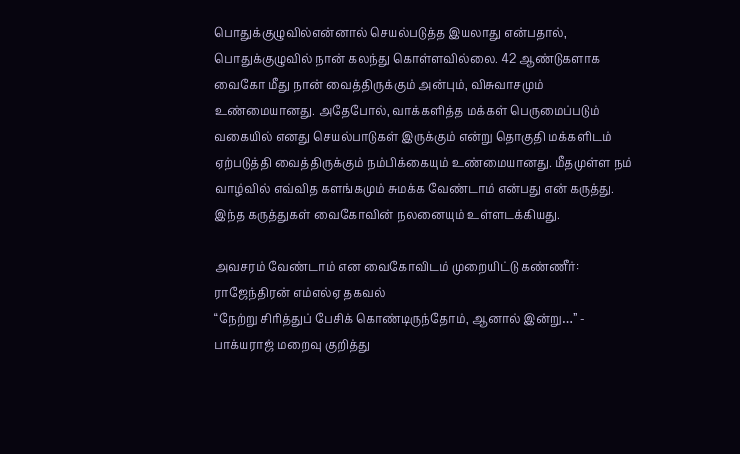பொதுக்குழுவில்என்னால் செயல்படுத்த இயலாது என்பதால், பொதுக்குழுவில் நான் கலந்து கொள்ளவில்லை. 42 ஆண்டுகளாக வைகோ மீது நான் வைத்திருக்கும் அன்பும், விசுவாசமும் உண்மையானது. அதேபோல், வாக்களித்த மக்கள் பெருமைப்படும் வகையில் எனது செயல்பாடுகள் இருக்கும் என்று தொகுதி மக்களிடம் ஏற்படுத்தி வைத்திருக்கும் நம்பிக்கையும் உண்மையானது. மீதமுள்ள நம் வாழ்வில் எவ்வித களங்கமும் சுமக்க வேண்டாம் என்பது என் கருத்து. இந்த கருத்துகள் வைகோவின் நலனையும் உள்ளடக்கியது.

அவசரம் வேண்டாம் என வைகோவிடம் முறையிட்டு கண்ணீர்: ராஜேந்திரன் எம்எல்ஏ தகவல்
“நேற்று சிரித்துப் பேசிக் கொண்டிருந்தோம், ஆனால் இன்று…” - பாக்யராஜ் மறைவு குறித்து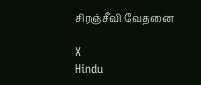சிரஞ்சீவி வேதனை

X
Hindu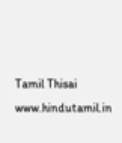Tamil Thisai
www.hindutamil.in